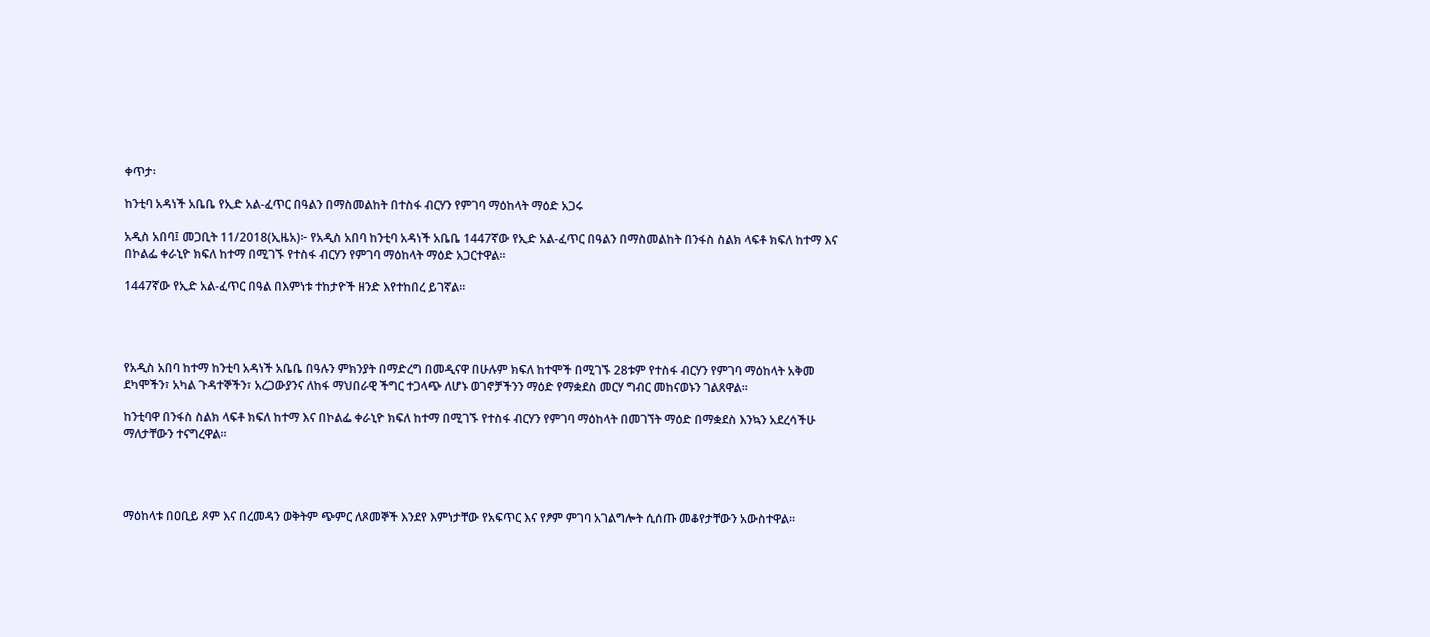ቀጥታ፡

ከንቲባ አዳነች አቤቤ የኢድ አል-ፈጥር በዓልን በማስመልከት በተስፋ ብርሃን የምገባ ማዕከላት ማዕድ አጋሩ

አዲስ አበባ፤ መጋቢት 11/2018(ኢዜአ)፦ የአዲስ አበባ ከንቲባ አዳነች አቤቤ 1447ኛው የኢድ አል-ፈጥር በዓልን በማስመልከት በንፋስ ስልክ ላፍቶ ክፍለ ከተማ እና በኮልፌ ቀራኒዮ ክፍለ ከተማ በሚገኙ የተስፋ ብርሃን የምገባ ማዕከላት ማዕድ አጋርተዋል።

1447ኛው የኢድ አል-ፈጥር በዓል በእምነቱ ተከታዮች ዘንድ እየተከበረ ይገኛል።




የአዲስ አበባ ከተማ ከንቲባ አዳነች አቤቤ በዓሉን ምክንያት በማድረግ በመዲናዋ በሁሉም ክፍለ ከተሞች በሚገኙ 28ቱም የተስፋ ብርሃን የምገባ ማዕከላት አቅመ ደካሞችን፣ አካል ጉዳተኞችን፣ አረጋውያንና ለከፋ ማህበራዊ ችግር ተጋላጭ ለሆኑ ወገኖቻችንን ማዕድ የማቋደስ መርሃ ግብር መከናወኑን ገልጸዋል።

ከንቲባዋ በንፋስ ስልክ ላፍቶ ክፍለ ከተማ እና በኮልፌ ቀራኒዮ ክፍለ ከተማ በሚገኙ የተስፋ ብርሃን የምገባ ማዕከላት በመገኘት ማዕድ በማቋደስ እንኳን አደረሳችሁ ማለታቸውን ተናግረዋል።




ማዕከላቱ በዐቢይ ጾም እና በረመዳን ወቅትም ጭምር ለጾመኞች እንደየ እምነታቸው የአፍጥር እና የፆም ምገባ አገልግሎት ሲሰጡ መቆየታቸውን አውስተዋል።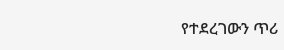የተደረገውን ጥሪ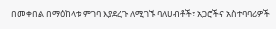በመቀበል በማዕከላቱ ምገባ እያደረጉ ለሚገኙ ባለሀብቶች፣ አጋሮችና አስተባባሪዎች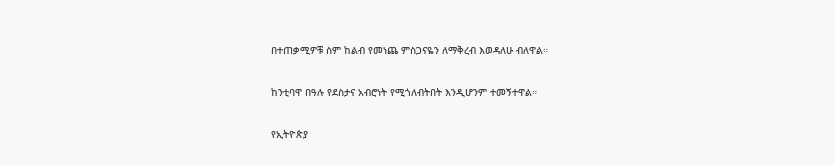በተጠቃሚዎቹ ስም ከልብ የመነጨ ምስጋናዬን ለማቅረብ እወዳለሁ ብለዋል።

ከንቲባዋ በዓሉ የደስታና አብሮነት የሚጎለብትበት እንዲሆንም ተመኝተዋል።

የኢትዮጵያ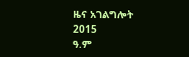ዜና አገልግሎት
2015
ዓ.ም